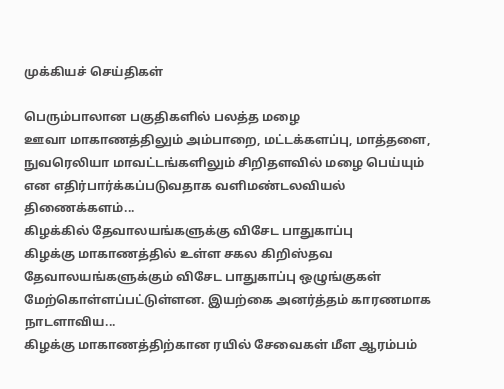முக்கியச் செய்திகள்

பெரும்பாலான பகுதிகளில் பலத்த மழை
ஊவா மாகாணத்திலும் அம்பாறை, மட்டக்களப்பு, மாத்தளை, நுவரெலியா மாவட்டங்களிலும் சிறிதளவில் மழை பெய்யும் என எதிர்பார்க்கப்படுவதாக வளிமண்டலவியல் திணைக்களம்...
கிழக்கில் தேவாலயங்களுக்கு விசேட பாதுகாப்பு
கிழக்கு மாகாணத்தில் உள்ள சகல கிறிஸ்தவ தேவாலயங்களுக்கும் விசேட பாதுகாப்பு ஒழுங்குகள் மேற்கொள்ளப்பட்டுள்ளன. இயற்கை அனர்த்தம் காரணமாக நாடளாவிய...
கிழக்கு மாகாணத்திற்கான ரயில் சேவைகள் மீள ஆரம்பம்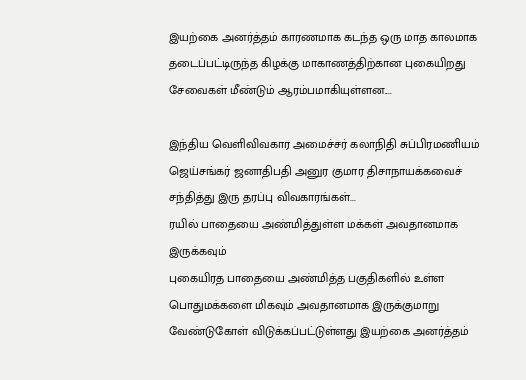இயற்கை அனர்த்தம் காரணமாக கடந்த ஒரு மாத காலமாக தடைப்பட்டிருந்த கிழக்கு மாகாணத்திற்கான புகையிறது சேவைகள் மீண்டும் ஆரம்பமாகியுள்ளன....

இந்திய வெளிவிவகார அமைச்சர் கலாநிதி சுப்பிரமணியம் ஜெய்சங்கர் ஜனாதிபதி அனுர குமார திசாநாயக்கவைச் சந்தித்து இரு தரப்பு விவகாரங்கள்...
ரயில் பாதையை அண்மித்துள்ள மக்கள் அவதானமாக இருக்கவும்
புகையிரத பாதையை அண்மித்த பகுதிகளில் உள்ள பொதுமக்களை மிகவும் அவதானமாக இருக்குமாறு வேண்டுகோள் விடுக்கப்பட்டுள்ளது இயற்கை அனர்த்தம்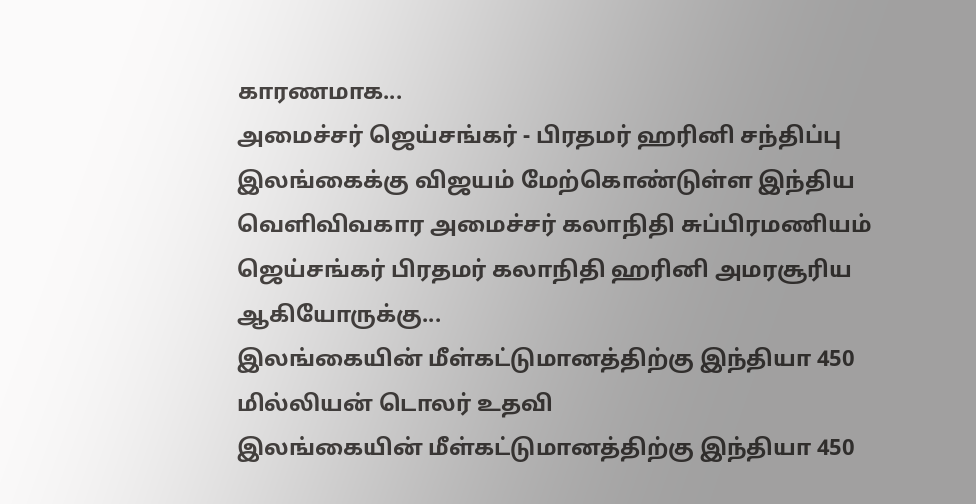காரணமாக...
அமைச்சர் ஜெய்சங்கர் - பிரதமர் ஹரினி சந்திப்பு
இலங்கைக்கு விஜயம் மேற்கொண்டுள்ள இந்திய வெளிவிவகார அமைச்சர் கலாநிதி சுப்பிரமணியம் ஜெய்சங்கர் பிரதமர் கலாநிதி ஹரினி அமரசூரிய ஆகியோருக்கு...
இலங்கையின் மீள்கட்டுமானத்திற்கு இந்தியா 450 மில்லியன் டொலர் உதவி
இலங்கையின் மீள்கட்டுமானத்திற்கு இந்தியா 450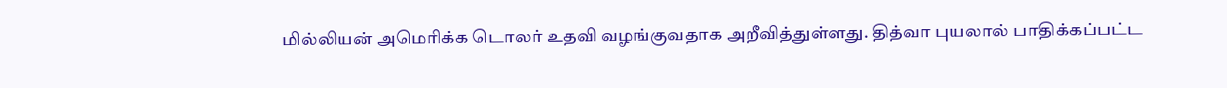மில்லியன் அமெரிக்க டொலர் உதவி வழங்குவதாக அறீவித்துள்ளது. தித்வா புயலால் பாதிக்கப்பட்ட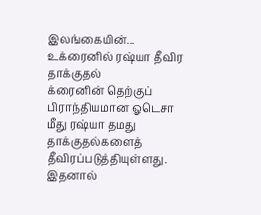இலங்கையின்...
உக்ரைனில் ரஷ்யா தீவிர தாக்குதல்
க்ரைனின் தெற்குப் பிராந்தியமான ஓடெசா மீது ரஷ்யா தமது தாக்குதல்களைத் தீவிரப்படுத்தியுள்ளது.  இதனால்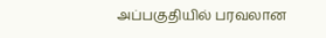அப்பகுதியில் பரவலான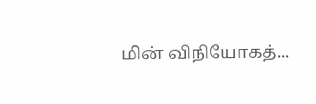மின் விநியோகத்...